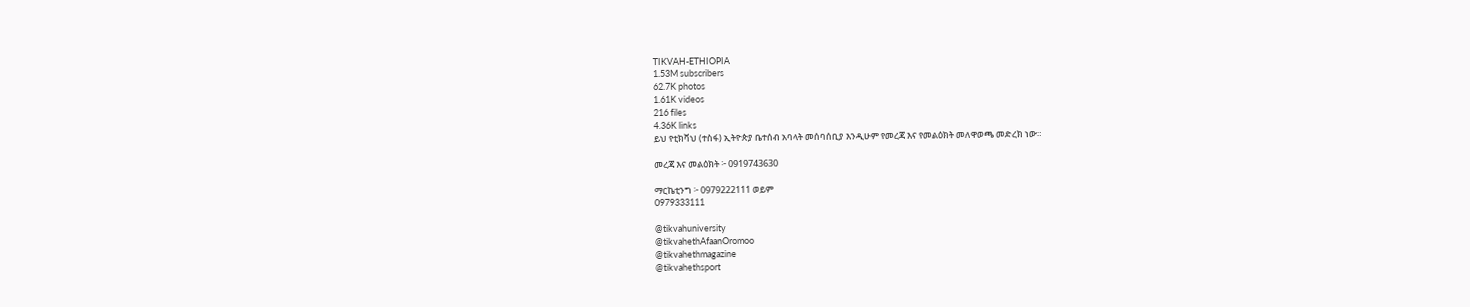TIKVAH-ETHIOPIA
1.53M subscribers
62.7K photos
1.61K videos
216 files
4.36K links
ይህ የቲክቫህ (ተስፋ) ኢትዮጵያ ቤተሰብ አባላት መሰባሰቢያ እንዲሁም የመረጃ እና የመልዕክት መለዋወጫ መድረክ ነው።

መረጃ እና መልዕክት ፦ 0919743630

ማርኬቲንግ ፦ 0979222111 ወይም
0979333111

@tikvahuniversity
@tikvahethAfaanOromoo
@tikvahethmagazine
@tikvahethsport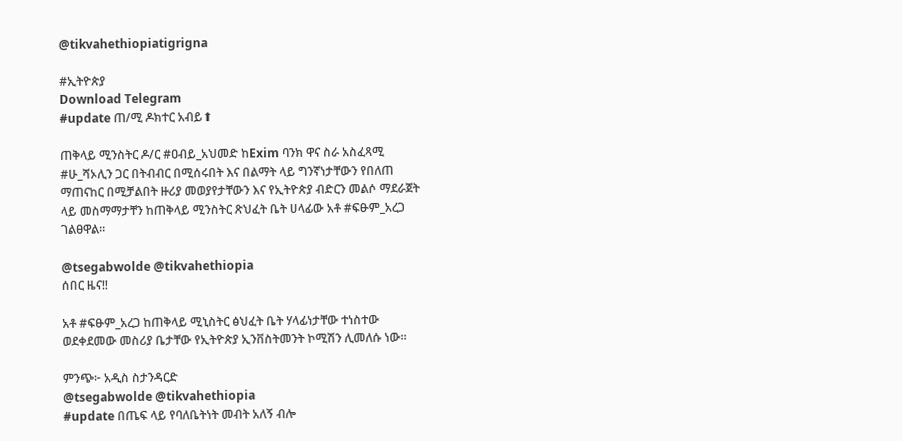@tikvahethiopiatigrigna

#ኢትዮጵያ
Download Telegram
#update ጠ/ሚ ዶክተር አብይ⬆

ጠቅላይ ሚንስትር ዶ/ር #ዐብይ_አህመድ ከExim ባንክ ዋና ስራ አስፈጻሚ #ሁ_ሻኦሊን ጋር በትብብር በሚሰሩበት እና በልማት ላይ ግንኛነታቸውን የበለጠ ማጠናከር በሚቻልበት ዙሪያ መወያየታቸውን እና የኢትዮጵያ ብድርን መልሶ ማደራጀት ላይ መስማማታቸን ከጠቅላይ ሚንስትር ጽህፈት ቤት ሀላፊው አቶ #ፍፁም_አረጋ ገልፀዋል።

@tsegabwolde @tikvahethiopia
ሰበር ዜና‼

አቶ #ፍፁም_አረጋ ከጠቅላይ ሚኒስትር ፅህፈት ቤት ሃላፊነታቸው ተነስተው ወደቀደመው መስሪያ ቤታቸው የኢትዮጵያ ኢንቨስትመንት ኮሚሽን ሊመለሱ ነው።

ምንጭ፦ አዲስ ስታንዳርድ
@tsegabwolde @tikvahethiopia
#update በጤፍ ላይ የባለቤትነት መብት አለኝ ብሎ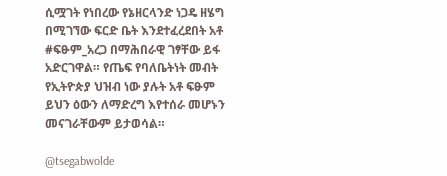ሲሟገት የነበረው የኔዘርላንድ ነጋዴ ዘሄግ በሚገኘው ፍርድ ቤት እንደተፈረደበት አቶ #ፍፁም_አረጋ በማሕበራዊ ገፃቸው ይፋ አድርገዋል። የጤፍ የባለቤትነት መብት የኢትዮጵያ ህዝብ ነው ያሉት አቶ ፍፁም ይህን ዕውን ለማድረግ እየተሰራ መሆኑን መናገራቸውም ይታወሳል።

@tsegabwolde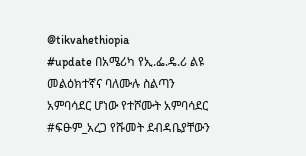@tikvahethiopia
#update በአሜሪካ የኢ.ፌ.ዴ.ሪ ልዩ መልዕክተኛና ባለሙሉ ስልጣን አምባሳደር ሆነው የተሾሙት አምባሳደር #ፍፁም_አረጋ የሹመት ደብዳቤያቸውን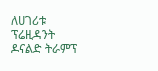ለሀገሪቱ ፕሬዚዳንት ዶናልድ ትራምፕ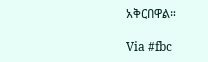አቅርበዋል።

Via #fbc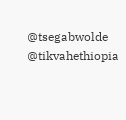@tsegabwolde @tikvahethiopia